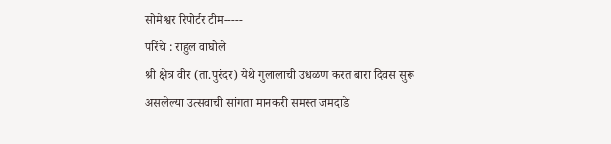सोमेश्वर रिपोर्टर टीम-----
परिंचे : राहुल वाघोले
श्री क्षेत्र वीर (ता.पुरंदर) येथे गुलालाची उधळण करत बारा दिवस सुरू असलेल्या उत्सवाची सांगता मानकरी समस्त जमदाडे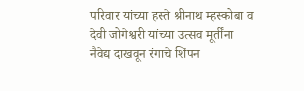परिवार यांच्या हस्ते श्रीनाथ म्हस्कोबा व देवी जोगेश्वरी यांच्या उत्सव मूर्तींना नैवेद्य दाखवून रंगाचे शिंपन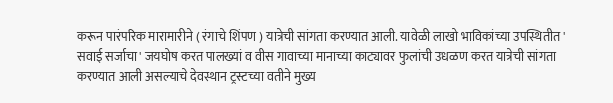करून पारंपरिक मारामारीने ( रंगाचे शिंपण ) यात्रेची सांगता करण्यात आली. यावेळी लाखो भाविकांच्या उपस्थितीत ' सवाई सर्जाचा' जयघोष करत पालख्यां व वीस गावाच्या मानाच्या काट्यावर फुलांची उधळण करत यात्रेची सांगता करण्यात आली असल्याचे देवस्थान ट्रस्टच्या वतीने मुख्य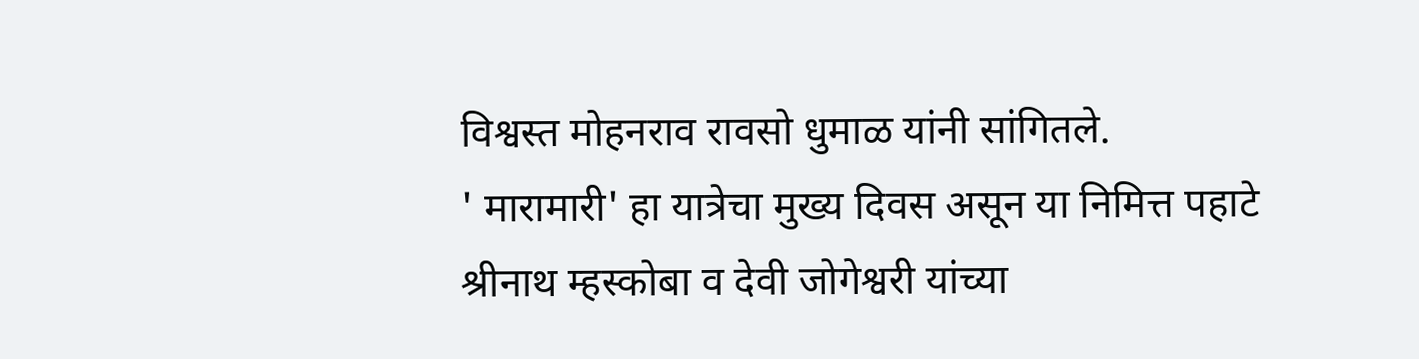विश्वस्त मोहनराव रावसो धुमाळ यांनी सांगितले.
' मारामारी' हा यात्रेचा मुख्य दिवस असून या निमित्त पहाटे श्रीनाथ म्हस्कोबा व देवी जोगेश्वरी यांच्या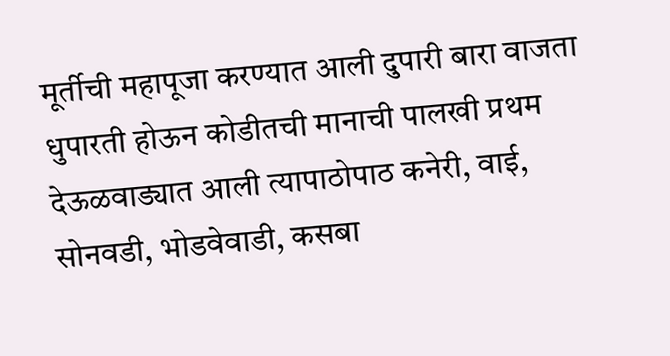मूर्तीची महापूजा करण्यात आली दुपारी बारा वाजता धुपारती होऊन कोडीतची मानाची पालखी प्रथम देऊळवाड्यात आली त्यापाठोपाठ कनेरी, वाई, सोनवडी, भोडवेवाडी, कसबा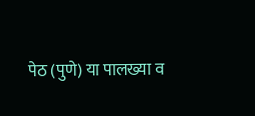पेठ (पुणे) या पालख्या व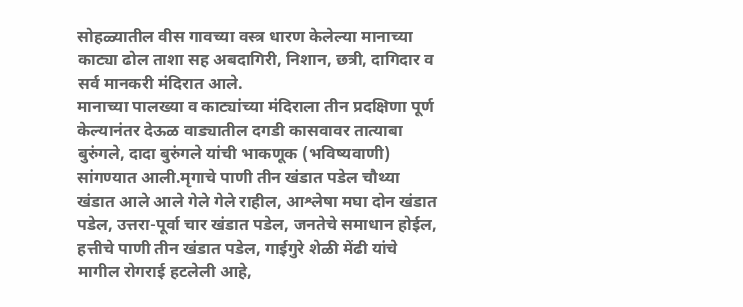सोहळ्यातील वीस गावच्या वस्त्र धारण केलेल्या मानाच्या काट्या ढोल ताशा सह अबदागिरी, निशान, छत्री, दागिदार व सर्व मानकरी मंदिरात आले.
मानाच्या पालख्या व काट्यांच्या मंदिराला तीन प्रदक्षिणा पूर्ण केल्यानंतर देऊळ वाड्यातील दगडी कासवावर तात्याबा बुरुंगले, दादा बुरुंगले यांची भाकणूक (भविष्यवाणी) सांगण्यात आली.मृगाचे पाणी तीन खंडात पडेल चौथ्या खंडात आले आले गेले गेले राहील, आश्लेषा मघा दोन खंडात पडेल, उत्तरा-पूर्वा चार खंडात पडेल, जनतेचे समाधान होईल, हत्तीचे पाणी तीन खंडात पडेल, गाईगुरे शेळी मेंढी यांचे मागील रोगराई हटलेली आहे,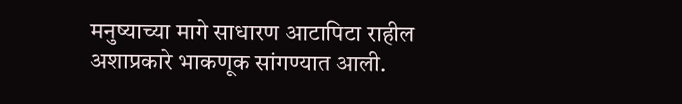मनुष्याच्या मागे साधारण आटापिटा राहील अशाप्रकारे भाकणूक सांगण्यात आली.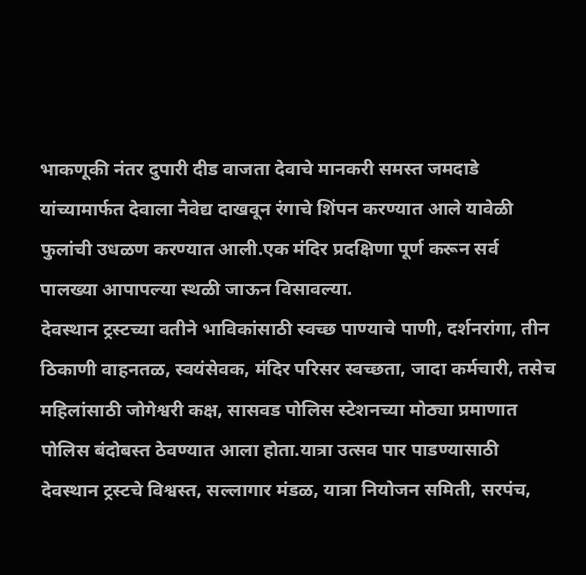भाकणूकी नंतर दुपारी दीड वाजता देवाचे मानकरी समस्त जमदाडे यांच्यामार्फत देवाला नैवेद्य दाखवून रंगाचे शिंपन करण्यात आले यावेळी फुलांची उधळण करण्यात आली.एक मंदिर प्रदक्षिणा पूर्ण करून सर्व पालख्या आपापल्या स्थळी जाऊन विसावल्या.
देवस्थान ट्रस्टच्या वतीने भाविकांसाठी स्वच्छ पाण्याचे पाणी, दर्शनरांगा, तीन ठिकाणी वाहनतळ, स्वयंसेवक, मंदिर परिसर स्वच्छता, जादा कर्मचारी, तसेच महिलांसाठी जोगेश्वरी कक्ष, सासवड पोलिस स्टेशनच्या मोठ्या प्रमाणात पोलिस बंदोबस्त ठेवण्यात आला होता.यात्रा उत्सव पार पाडण्यासाठी देवस्थान ट्रस्टचे विश्वस्त, सल्लागार मंडळ, यात्रा नियोजन समिती, सरपंच,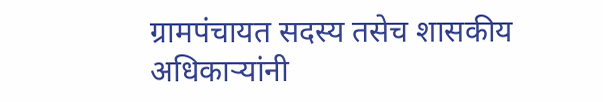ग्रामपंचायत सदस्य तसेच शासकीय अधिकाऱ्यांनी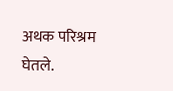अथक परिश्रम घेतले.